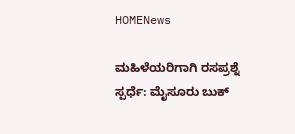HOMENews

ಮಹಿಳೆಯರಿಗಾಗಿ ರಸಪ್ರಶ್ನೆ ಸ್ಪರ್ಧೆ: ಮೈಸೂರು ಬುಕ್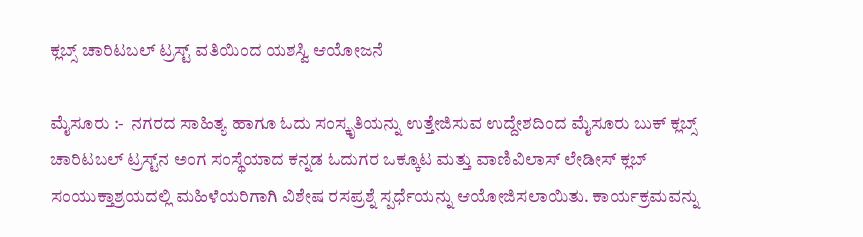ಕ್ಲಬ್ಸ್ ಚಾರಿಟಬಲ್ ಟ್ರಸ್ಟ್ ವತಿಯಿಂದ ಯಶಸ್ವಿ ಆಯೋಜನೆ

ಮೈಸೂರು :-  ನಗರದ ಸಾಹಿತ್ಯ ಹಾಗೂ ಓದು ಸಂಸ್ಕೃತಿಯನ್ನು ಉತ್ತೇಜಿಸುವ ಉದ್ದೇಶದಿಂದ ಮೈಸೂರು ಬುಕ್ ಕ್ಲಬ್ಸ್ ಚಾರಿಟಬಲ್ ಟ್ರಸ್ಟ್‌ನ ಅಂಗ ಸಂಸ್ಥೆಯಾದ ಕನ್ನಡ ಓದುಗರ ಒಕ್ಕೂಟ ಮತ್ತು ವಾಣಿವಿಲಾಸ್ ಲೇಡೀಸ್ ಕ್ಲಬ್ ಸಂಯುಕ್ತಾಶ್ರಯದಲ್ಲಿ ಮಹಿಳೆಯರಿಗಾಗಿ ವಿಶೇಷ ರಸಪ್ರಶ್ನೆ ಸ್ಪರ್ಧೆಯನ್ನು ಆಯೋಜಿಸಲಾಯಿತು. ಕಾರ್ಯಕ್ರಮವನ್ನು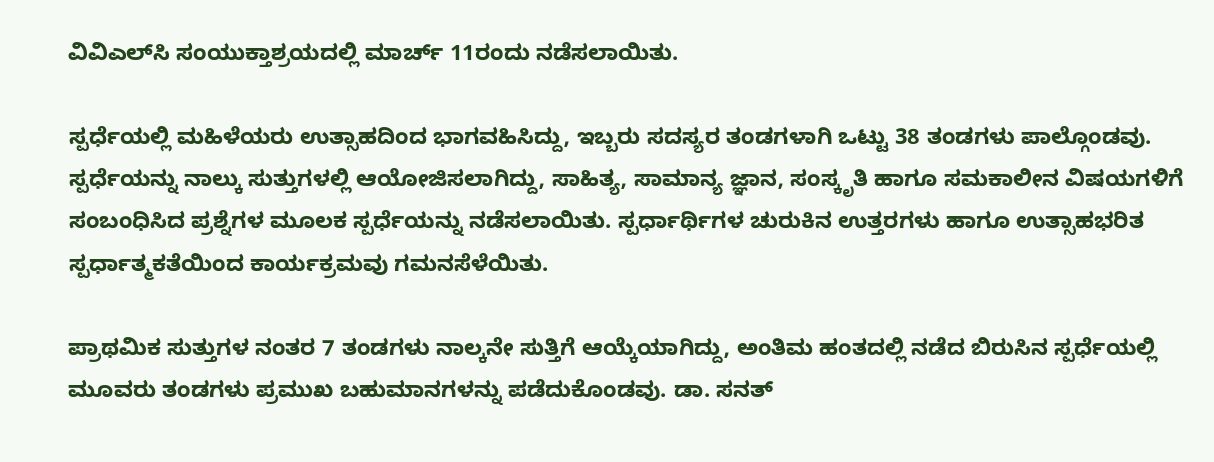ವಿವಿಎಲ್‌ಸಿ ಸಂಯುಕ್ತಾಶ್ರಯದಲ್ಲಿ ಮಾರ್ಚ್ 11ರಂದು ನಡೆಸಲಾಯಿತು.

ಸ್ಪರ್ಧೆಯಲ್ಲಿ ಮಹಿಳೆಯರು ಉತ್ಸಾಹದಿಂದ ಭಾಗವಹಿಸಿದ್ದು, ಇಬ್ಬರು ಸದಸ್ಯರ ತಂಡಗಳಾಗಿ ಒಟ್ಟು 38 ತಂಡಗಳು ಪಾಲ್ಗೊಂಡವು. ಸ್ಪರ್ಧೆಯನ್ನು ನಾಲ್ಕು ಸುತ್ತುಗಳಲ್ಲಿ ಆಯೋಜಿಸಲಾಗಿದ್ದು, ಸಾಹಿತ್ಯ, ಸಾಮಾನ್ಯ ಜ್ಞಾನ, ಸಂಸ್ಕೃತಿ ಹಾಗೂ ಸಮಕಾಲೀನ ವಿಷಯಗಳಿಗೆ ಸಂಬಂಧಿಸಿದ ಪ್ರಶ್ನೆಗಳ ಮೂಲಕ ಸ್ಪರ್ಧೆಯನ್ನು ನಡೆಸಲಾಯಿತು. ಸ್ಪರ್ಧಾರ್ಥಿಗಳ ಚುರುಕಿನ ಉತ್ತರಗಳು ಹಾಗೂ ಉತ್ಸಾಹಭರಿತ ಸ್ಪರ್ಧಾತ್ಮಕತೆಯಿಂದ ಕಾರ್ಯಕ್ರಮವು ಗಮನಸೆಳೆಯಿತು.

ಪ್ರಾಥಮಿಕ ಸುತ್ತುಗಳ ನಂತರ 7 ತಂಡಗಳು ನಾಲ್ಕನೇ ಸುತ್ತಿಗೆ ಆಯ್ಕೆಯಾಗಿದ್ದು, ಅಂತಿಮ ಹಂತದಲ್ಲಿ ನಡೆದ ಬಿರುಸಿನ ಸ್ಪರ್ಧೆಯಲ್ಲಿ ಮೂವರು ತಂಡಗಳು ಪ್ರಮುಖ ಬಹುಮಾನಗಳನ್ನು ಪಡೆದುಕೊಂಡವು. ಡಾ. ಸನತ್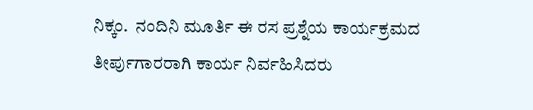ನಿಕ್ಕಂ.  ನಂದಿನಿ ಮೂರ್ತಿ ಈ ರಸ ಪ್ರಶ್ನೆಯ ಕಾರ್ಯಕ್ರಮದ ತೀರ್ಪುಗಾರರಾಗಿ ಕಾರ್ಯ ನಿರ್ವಹಿಸಿದರು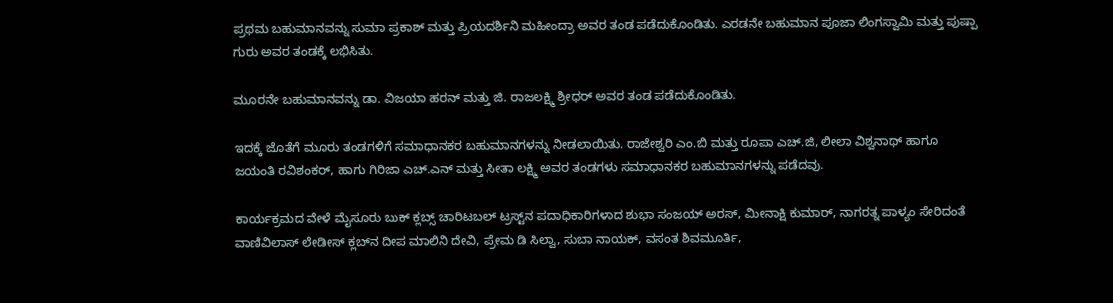ಪ್ರಥಮ ಬಹುಮಾನವನ್ನು ಸುಮಾ ಪ್ರಕಾಶ್ ಮತ್ತು ಪ್ರಿಯದರ್ಶಿನಿ ಮಹೀಂದ್ರಾ ಅವರ ತಂಡ ಪಡೆದುಕೊಂಡಿತು. ಎರಡನೇ ಬಹುಮಾನ ಪೂಜಾ ಲಿಂಗಸ್ವಾಮಿ ಮತ್ತು ಪುಷ್ಪಾ ಗುರು ಅವರ ತಂಡಕ್ಕೆ ಲಭಿಸಿತು.

ಮೂರನೇ ಬಹುಮಾನವನ್ನು ಡಾ. ವಿಜಯಾ ಹರನ್ ಮತ್ತು ಜಿ. ರಾಜಲಕ್ಷ್ಮಿ ಶ್ರೀಧರ್ ಅವರ ತಂಡ ಪಡೆದುಕೊಂಡಿತು.

ಇದಕ್ಕೆ ಜೊತೆಗೆ ಮೂರು ತಂಡಗಳಿಗೆ ಸಮಾಧಾನಕರ ಬಹುಮಾನಗಳನ್ನು ನೀಡಲಾಯಿತು. ರಾಜೇಶ್ವರಿ ಎಂ.ಬಿ ಮತ್ತು ರೂಪಾ ಎಚ್.ಜಿ, ಲೀಲಾ ವಿಶ್ವನಾಥ್ ಹಾಗೂ ಜಯಂತಿ ರವಿಶಂಕರ್, ಹಾಗು ಗಿರಿಜಾ ಎಚ್.ಎನ್ ಮತ್ತು ಸೀತಾ ಲಕ್ಷ್ಮಿ ಅವರ ತಂಡಗಳು ಸಮಾಧಾನಕರ ಬಹುಮಾನಗಳನ್ನು ಪಡೆದವು.

ಕಾರ್ಯಕ್ರಮದ ವೇಳೆ ಮೈಸೂರು ಬುಕ್ ಕ್ಲಬ್ಸ್ ಚಾರಿಟಬಲ್ ಟ್ರಸ್ಟ್‌ನ ಪದಾಧಿಕಾರಿಗಳಾದ ಶುಭಾ ಸಂಜಯ್ ಅರಸ್, ಮೀನಾಕ್ಷಿ ಕುಮಾರ್, ನಾಗರತ್ನ ಪಾಳ್ಯಂ ಸೇರಿದಂತೆ ವಾಣಿವಿಲಾಸ್ ಲೇಡೀಸ್ ಕ್ಲಬ್‌ನ ದೀಪ ಮಾಲಿನಿ ದೇವಿ, ಪ್ರೇಮ ಡಿ ಸಿಲ್ವಾ, ಸುಬಾ ನಾಯಕ್, ವಸಂತ ಶಿವಮೂರ್ತಿ,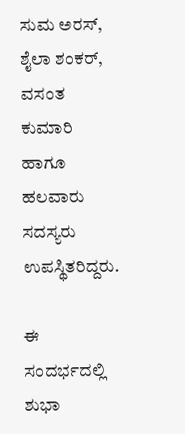ಸುಮ ಅರಸ್, ಶೈಲಾ ಶಂಕರ್, ವಸಂತ ಕುಮಾರಿ ಹಾಗೂ ಹಲವಾರು ಸದಸ್ಯರು ಉಪಸ್ಥಿತರಿದ್ದರು.

ಈ ಸಂದರ್ಭದಲ್ಲಿ ಶುಭಾ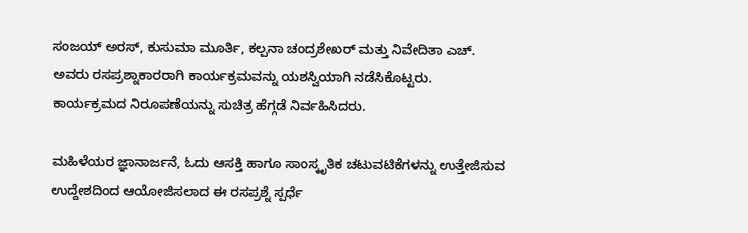ಸಂಜಯ್ ಅರಸ್, ಕುಸುಮಾ ಮೂರ್ತಿ, ಕಲ್ಪನಾ ಚಂದ್ರಶೇಖರ್ ಮತ್ತು ನಿವೇದಿತಾ ಎಚ್. ಅವರು ರಸಪ್ರಶ್ನಾಕಾರರಾಗಿ ಕಾರ್ಯಕ್ರಮವನ್ನು ಯಶಸ್ವಿಯಾಗಿ ನಡೆಸಿಕೊಟ್ಟರು. ಕಾರ್ಯಕ್ರಮದ ನಿರೂಪಣೆಯನ್ನು ಸುಚಿತ್ರ ಹೆಗ್ಗಡೆ ನಿರ್ವಹಿಸಿದರು.

ಮಹಿಳೆಯರ ಜ್ಞಾನಾರ್ಜನೆ, ಓದು ಆಸಕ್ತಿ ಹಾಗೂ ಸಾಂಸ್ಕೃತಿಕ ಚಟುವಟಿಕೆಗಳನ್ನು ಉತ್ತೇಜಿಸುವ ಉದ್ದೇಶದಿಂದ ಆಯೋಜಿಸಲಾದ ಈ ರಸಪ್ರಶ್ನೆ ಸ್ಪರ್ಧೆ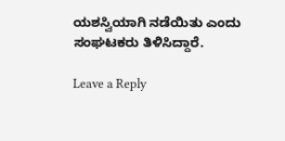ಯಶಸ್ವಿಯಾಗಿ ನಡೆಯಿತು ಎಂದು ಸಂಘಟಕರು ತಿಳಿಸಿದ್ದಾರೆ.

Leave a Reply